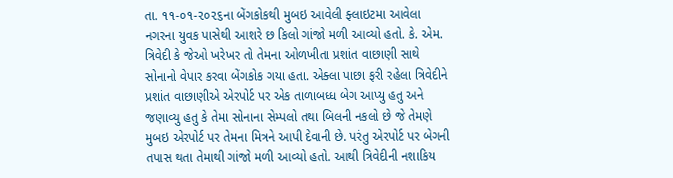તા. ૧૧-૦૧-૨૦૨૬ના બેંગકોકથી મુબઇ આવેલી ફ્લાઇટમા આવેલા નગરના યુવક પાસેથી આશરે છ કિલો ગાંજો મળી આવ્યો હતો. કે. એમ. ત્રિવેદી કે જેઓ ખરેખર તો તેમના ઓળખીતા પ્રશાંત વાછાણી સાથે સોનાનો વેપાર કરવા બેંગકોક ગયા હતા. એક્લા પાછા ફરી રહેલા ત્રિવેદીને પ્રશાંત વાછાણીએ એરપોર્ટ પર એક તાળાબધ્ધ બેગ આપ્યુ હતુ અને જણાવ્યુ હતુ કે તેમા સોનાના સેમ્પલો તથા બિલની નકલો છે જે તેમણે મુબઇ એરપોર્ટ પર તેમના મિત્રને આપી દેવાની છે. પરંતુ એરપોર્ટ પર બેગની તપાસ થતા તેમાથી ગાંજો મળી આવ્યો હતો. આથી ત્રિવેદીની નશાકિય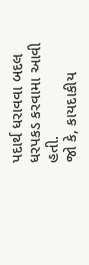પદાર્થ ધરાવવા બદલ ધરપકડ કરવામા આવી હતી.
જો કે, કાયદાકીય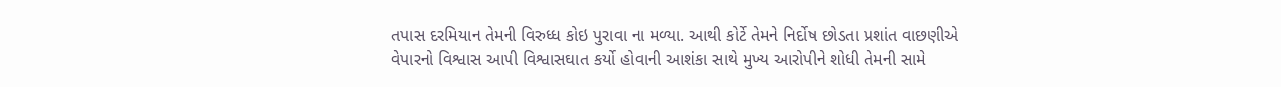તપાસ દરમિયાન તેમની વિરુધ્ધ કોઇ પુરાવા ના મળ્યા. આથી કોર્ટે તેમને નિર્દોષ છોડતા પ્રશાંત વાછણીએ વેપારનો વિશ્વાસ આપી વિશ્વાસઘાત કર્યો હોવાની આશંકા સાથે મુખ્ય આરોપીને શોધી તેમની સામે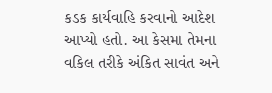કડક કાર્યવાહિ કરવાનો આદેશ આપ્યો હતો. આ કેસમા તેમના વકિલ તરીકે અંકિત સાવંત અને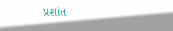પ્રશાંત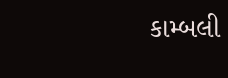કામ્બલી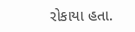રોકાયા હતા.